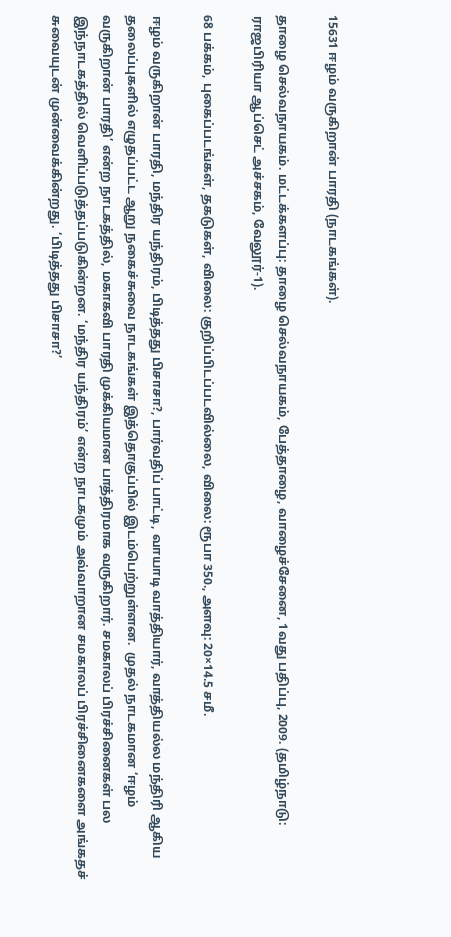15631 ஈழம் வருகிறான் பாரதி (நாடகங்கள்).

தாழை செல்வநாயகம். மட்டக்களப்பு: தாழை செல்வநாயகம், பேத்தாழை, வாழைச்சேனை, 1வது பதிப்பு, 2009. (தமிழ்நாடு: ராஜபிரியா ஆப்செட் அச்சகம், வேலூர்-1).

68 பக்கம், புகைப்படங்கள், தகடுகள், விலை: குறிப்பிடப்படவில்லை, விலை: ரூபா 350., அளவு: 20×14.5 சமீ.

ஈழம் வருகிறான் பாரதி, மந்திர யந்திரம், பிடித்தது பிசாசா?, பார்வதிப் பாட்டி, வாயாடி வாத்தியார், வாத்தியல்ல மந்திரி ஆகிய தலைப்புகளில் எழுதப்பட்ட ஆறு நகைச்சுவை நாடகங்கள் இத்தொகுப்பில் இடம்பெற்றுள்ளன.  முதல் நாடகமான ‘ஈழம் வருகிறான் பாரதி’ என்ற நாடகத்தில், மகாகவி பாரதி முக்கியமான பாத்திரமாக வருகிறார். சமகாலப் பிரச்சினைகள் பல இந்நாடகத்தில் வெளிப்படுத்தப்படுகின்றன. ‘மந்திர யந்திரம்’ என்ற நாடகமும் அவ்வாறான சமகாலப் பிரச்சினைகளை அங்கதச் சுவையுடன் முன்வைக்கின்றது. ‘பிடித்தது பிசாசா?’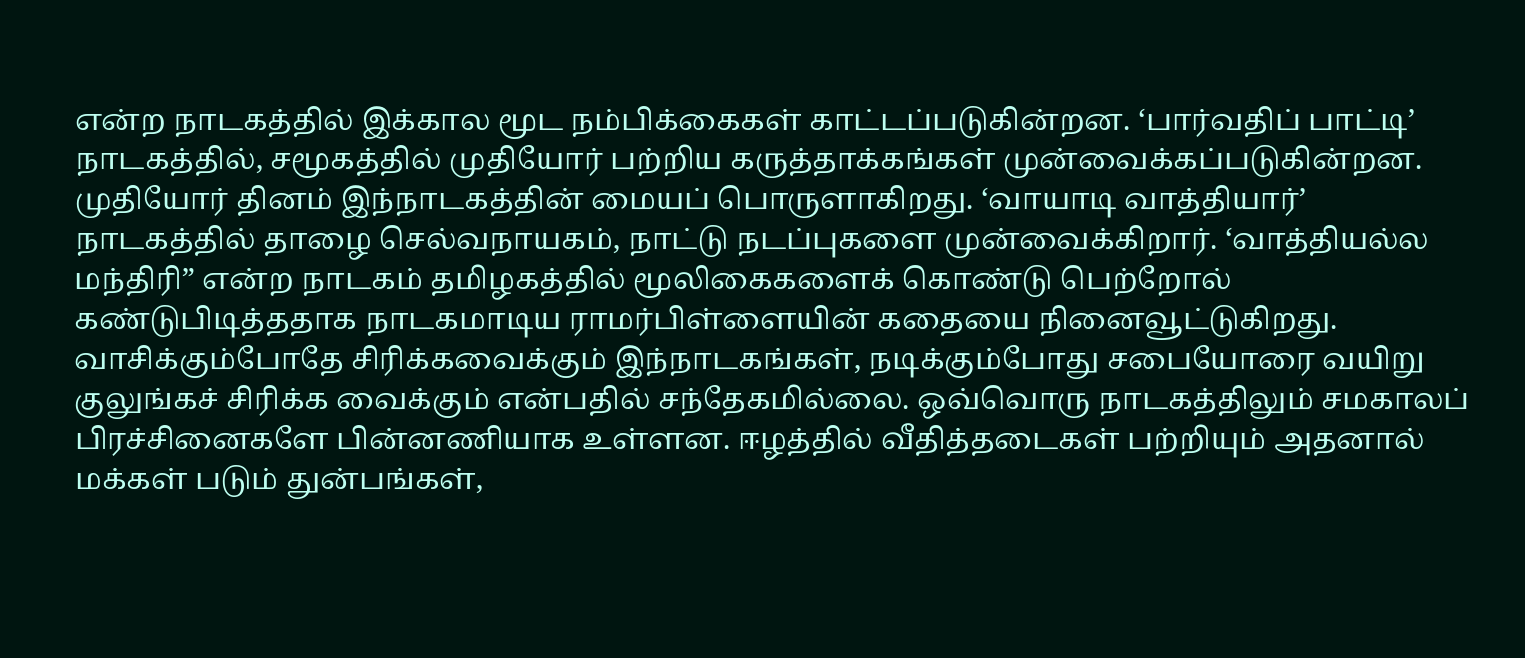என்ற நாடகத்தில் இக்கால மூட நம்பிக்கைகள் காட்டப்படுகின்றன. ‘பார்வதிப் பாட்டி’ நாடகத்தில், சமூகத்தில் முதியோர் பற்றிய கருத்தாக்கங்கள் முன்வைக்கப்படுகின்றன. முதியோர் தினம் இந்நாடகத்தின் மையப் பொருளாகிறது. ‘வாயாடி வாத்தியார்’ நாடகத்தில் தாழை செல்வநாயகம், நாட்டு நடப்புகளை முன்வைக்கிறார். ‘வாத்தியல்ல மந்திரி” என்ற நாடகம் தமிழகத்தில் மூலிகைகளைக் கொண்டு பெற்றோல் கண்டுபிடித்ததாக நாடகமாடிய ராமர்பிள்ளையின் கதையை நினைவூட்டுகிறது. வாசிக்கும்போதே சிரிக்கவைக்கும் இந்நாடகங்கள், நடிக்கும்போது சபையோரை வயிறு குலுங்கச் சிரிக்க வைக்கும் என்பதில் சந்தேகமில்லை. ஒவ்வொரு நாடகத்திலும் சமகாலப் பிரச்சினைகளே பின்னணியாக உள்ளன. ஈழத்தில் வீதித்தடைகள் பற்றியும் அதனால் மக்கள் படும் துன்பங்கள்,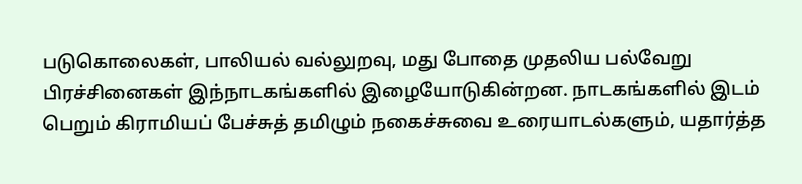படுகொலைகள், பாலியல் வல்லுறவு, மது போதை முதலிய பல்வேறு பிரச்சினைகள் இந்நாடகங்களில் இழையோடுகின்றன. நாடகங்களில் இடம் பெறும் கிராமியப் பேச்சுத் தமிழும் நகைச்சுவை உரையாடல்களும், யதார்த்த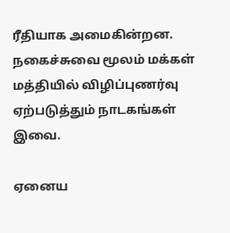ரீதியாக அமைகின்றன. நகைச்சுவை மூலம் மக்கள் மத்தியில் விழிப்புணர்வு ஏற்படுத்தும் நாடகங்கள் இவை.

ஏனைய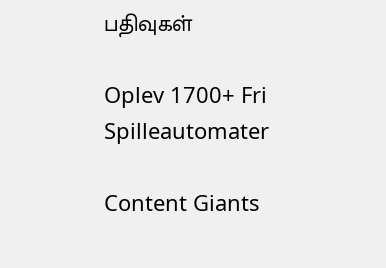பதிவுகள்

Oplev 1700+ Fri Spilleautomater

Content Giants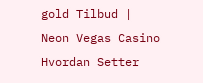gold Tilbud | Neon Vegas Casino Hvordan Setter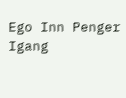Ego Inn Penger Igang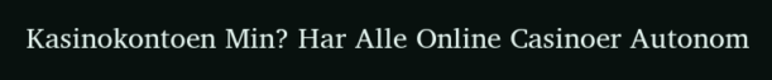Kasinokontoen Min? Har Alle Online Casinoer Autonom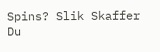Spins? Slik Skaffer Du